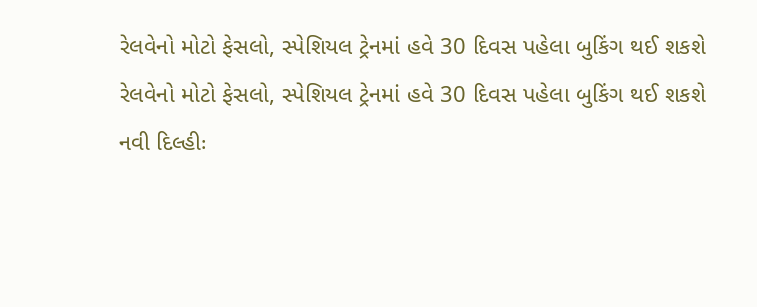રેલવેનો મોટો ફેસલો, સ્પેશિયલ ટ્રેનમાં હવે 30 દિવસ પહેલા બુકિંગ થઈ શકશે
રેલવેનો મોટો ફેસલો, સ્પેશિયલ ટ્રેનમાં હવે 30 દિવસ પહેલા બુકિંગ થઈ શકશે
નવી દિલ્હીઃ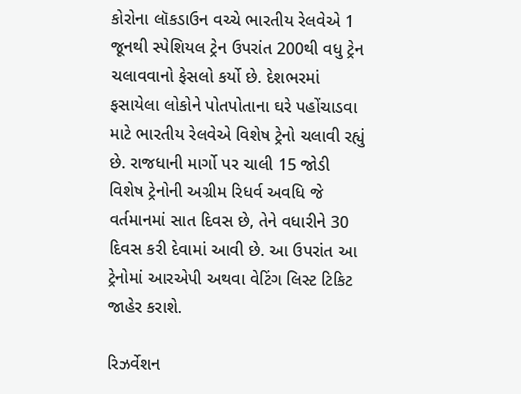કોરોના લૉકડાઉન વચ્ચે ભારતીય રેલવેએ 1 જૂનથી સ્પેશિયલ ટ્રેન ઉપરાંત 200થી વધુ ટ્રેન ચલાવવાનો ફેસલો કર્યો છે. દેશભરમાં ફસાયેલા લોકોને પોતપોતાના ઘરે પહોંચાડવા માટે ભારતીય રેલવેએ વિશેષ ટ્રેનો ચલાવી રહ્યું છે. રાજધાની માર્ગો પર ચાલી 15 જોડી વિશેષ ટ્રેનોની અગ્રીમ રિધર્વ અવધિ જે વર્તમાનમાં સાત દિવસ છે, તેને વધારીને 30 દિવસ કરી દેવામાં આવી છે. આ ઉપરાંત આ ટ્રેનોમાં આરએપી અથવા વેટિંગ લિસ્ટ ટિકિટ જાહેર કરાશે.

રિઝર્વેશન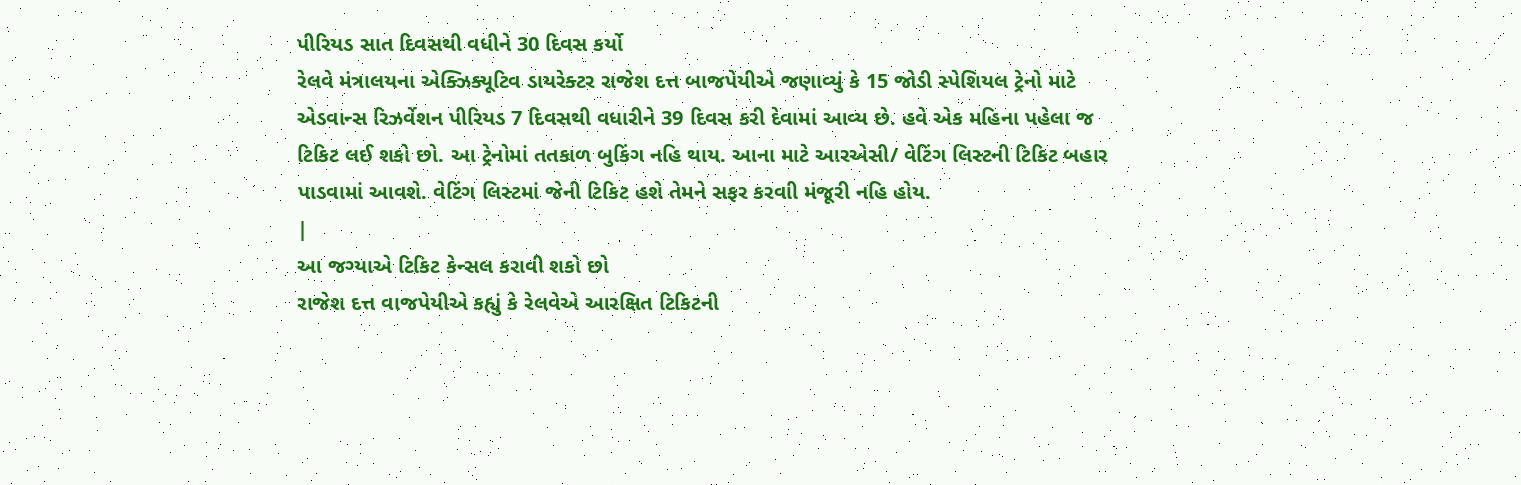પીરિયડ સાત દિવસથી વધીને 30 દિવસ કર્યો
રેલવે મંત્રાલયના એક્ઝિક્યૂટિવ ડાયરેક્ટર રાજેશ દત્ત બાજપેયીએ જણાવ્યું કે 15 જોડી સ્પેશિયલ ટ્રેનો માટે એડવાન્સ રિઝર્વેશન પીરિયડ 7 દિવસથી વધારીને 39 દિવસ કરી દેવામાં આવ્ય છે. હવે એક મહિના પહેલા જ ટિકિટ લઈ શકો છો. આ ટ્રેનોમાં તતકાળ બુકિંગ નહિ થાય. આના માટે આરએસી/ વેટિંગ લિસ્ટની ટિકિટ બહાર પાડવામાં આવશે. વેટિંગ લિસ્ટમાં જેની ટિકિટ હશે તેમને સફર કરવાી મંજૂરી નહિ હોય.
|
આ જગ્યાએ ટિકિટ કેન્સલ કરાવી શકો છો
રાજેશ દત્ત વાજપેયીએ કહ્યું કે રેલવેએ આરક્ષિત ટિકિટની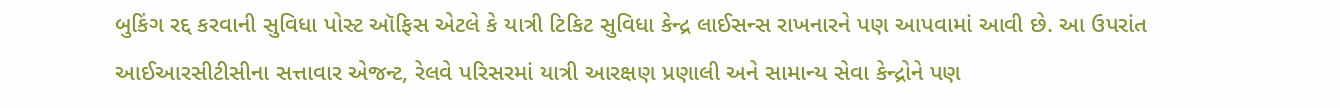બુકિંગ રદ્દ કરવાની સુવિધા પોસ્ટ ઑફિસ એટલે કે યાત્રી ટિકિટ સુવિધા કેન્દ્ર લાઈસન્સ રાખનારને પણ આપવામાં આવી છે. આ ઉપરાંત આઈઆરસીટીસીના સત્તાવાર એજન્ટ, રેલવે પરિસરમાં યાત્રી આરક્ષણ પ્રણાલી અને સામાન્ય સેવા કેન્દ્રોને પણ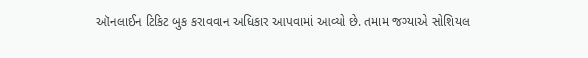ઑનલાઈન ટિકિટ બુક કરાવવાન અધિકાર આપવામાં આવ્યો છે. તમામ જગ્યાએ સોશિયલ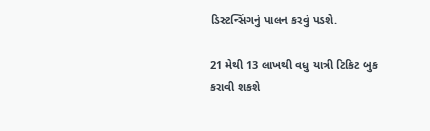ડિસ્ટન્સિંગનું પાલન કરવું પડશે.

21 મેથી 13 લાખથી વધુ યાત્રી ટિકિટ બુક કરાવી શકશે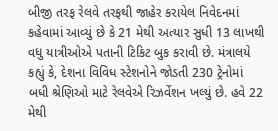બીજી તરફ રેલવે તરફથી જાહેર કરાયેલ નિવેદનમાં કહેવામાં આવ્યું છે કે 21 મેથી અત્યાર સુધી 13 લાખથી વધુ યાત્રીઓએ પતાની ટિકિટ બુક કરાવી છે. મંત્રાલયે કહ્યું કે, દેશના વિવિધ સ્ટેશનોને જોડતી 230 ટ્રેનોમાં બધી શ્રેણિઓ માટે રેલવેએ રિઝર્વેશન ખલ્યું છે. હવે 22 મેથી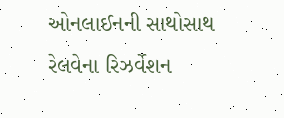ઓનલાઈનની સાથોસાથ રેલવેના રિઝર્વેશન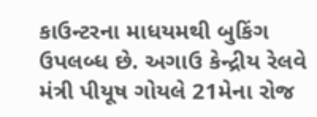કાઉન્ટરના માધયમથી બુકિંગ ઉપલબ્ધ છે. અગાઉ કેન્દ્રીય રેલવે મંત્રી પીયૂષ ગોયલે 21મેના રોજ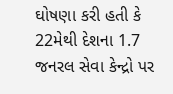ઘોષણા કરી હતી કે 22મેથી દેશના 1.7 જનરલ સેવા કેન્દ્રો પર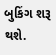બુકિંગ શરૂ થશે.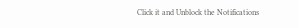Click it and Unblock the Notifications